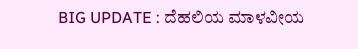BIG UPDATE : ದೆಹಲಿಯ ಮಾಳವೀಯ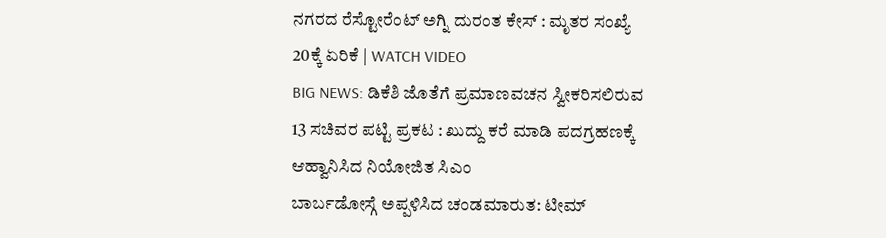ನಗರದ ರೆಸ್ಟೋರೆಂಟ್ ಅಗ್ನಿ ದುರಂತ ಕೇಸ್ : ಮೃತರ ಸಂಖ್ಯೆ 20ಕ್ಕೆ ಏರಿಕೆ | WATCH VIDEO
BIG NEWS: ಡಿಕೆಶಿ ಜೊತೆಗೆ ಪ್ರಮಾಣವಚನ ಸ್ವೀಕರಿಸಲಿರುವ 13 ಸಚಿವರ ಪಟ್ಟಿ ಪ್ರಕಟ : ಖುದ್ದು ಕರೆ ಮಾಡಿ ಪದಗ್ರಹಣಕ್ಕೆ ಆಹ್ವಾನಿಸಿದ ನಿಯೋಜಿತ ಸಿಎಂ
ಬಾರ್ಬಡೋಸ್ಗೆ ಅಪ್ಪಳಿಸಿದ ಚಂಡಮಾರುತ: ಟೀಮ್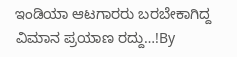ಇಂಡಿಯಾ ಆಟಗಾರರು ಬರಬೇಕಾಗಿದ್ದ ವಿಮಾನ ಪ್ರಯಾಣ ರದ್ದು…!By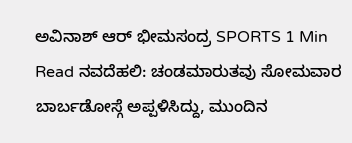ಅವಿನಾಶ್ ಆರ್ ಭೀಮಸಂದ್ರ SPORTS 1 Min Read ನವದೆಹಲಿ: ಚಂಡಮಾರುತವು ಸೋಮವಾರ ಬಾರ್ಬಡೋಸ್ಗೆ ಅಪ್ಪಳಿಸಿದ್ದು, ಮುಂದಿನ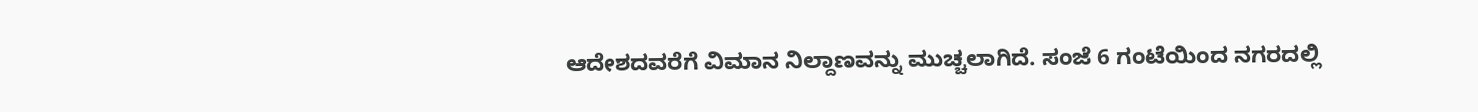ಆದೇಶದವರೆಗೆ ವಿಮಾನ ನಿಲ್ದಾಣವನ್ನು ಮುಚ್ಚಲಾಗಿದೆ. ಸಂಜೆ 6 ಗಂಟೆಯಿಂದ ನಗರದಲ್ಲಿ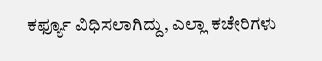ಕರ್ಫ್ಯೂ ವಿಧಿಸಲಾಗಿದ್ದು, ಎಲ್ಲಾ ಕಚೇರಿಗಳು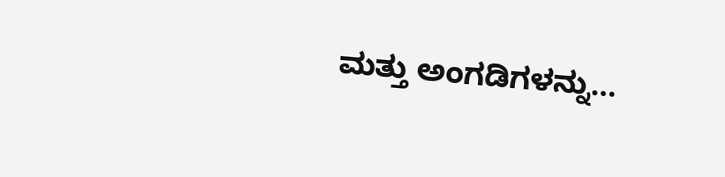ಮತ್ತು ಅಂಗಡಿಗಳನ್ನು…